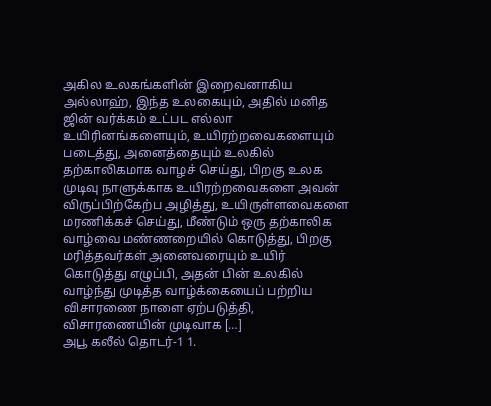அகில உலகங்களின் இறைவனாகிய அல்லாஹ், இந்த உலகையும், அதில் மனித ஜின் வர்க்கம் உட்பட எல்லா உயிரினங்களையும், உயிரற்றவைகளையும் படைத்து, அனைத்தையும் உலகில் தற்காலிகமாக வாழச் செய்து, பிறகு உலக முடிவு நாளுக்காக உயிரற்றவைகளை அவன் விருப்பிற்கேற்ப அழித்து, உயிருள்ளவைகளை மரணிக்கச் செய்து, மீண்டும் ஒரு தற்காலிக வாழ்வை மண்ணறையில் கொடுத்து, பிறகு மரித்தவர்கள் அனைவரையும் உயிர் கொடுத்து எழுப்பி, அதன் பின் உலகில் வாழ்ந்து முடித்த வாழ்க்கையைப் பற்றிய விசாரணை நாளை ஏற்படுத்தி, விசாரணையின் முடிவாக […]
அபூ கலீல் தொடர்-1 1.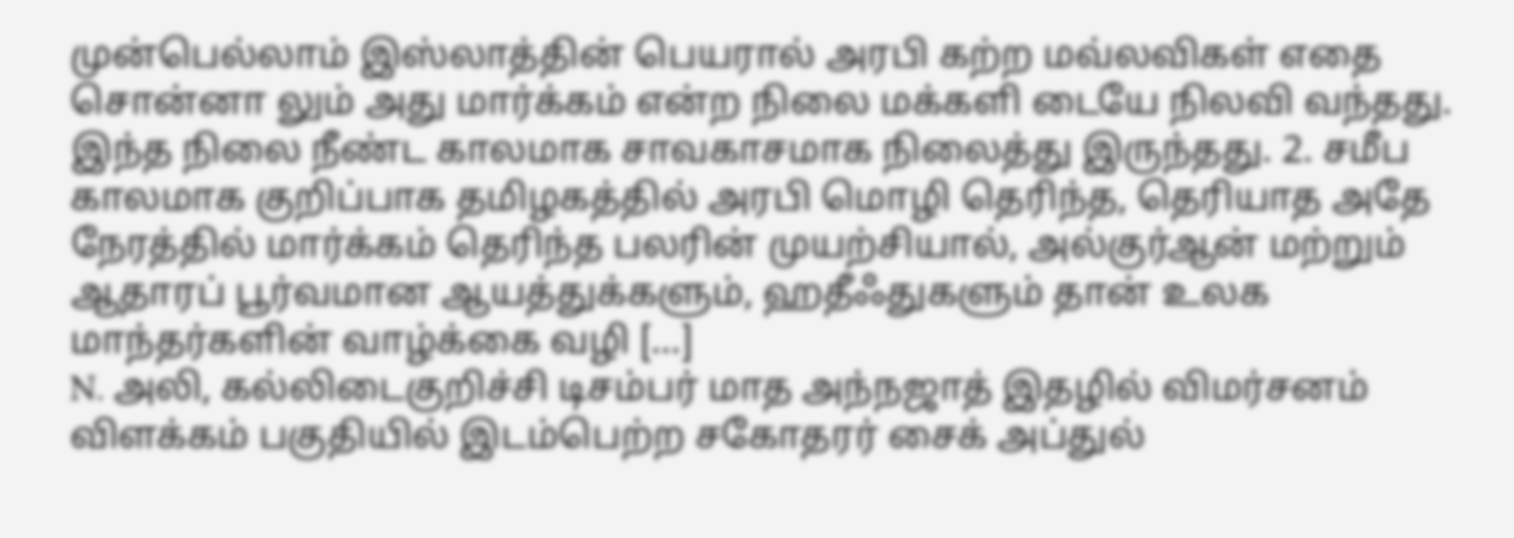முன்பெல்லாம் இஸ்லாத்தின் பெயரால் அரபி கற்ற மவ்லவிகள் எதை சொன்னா லும் அது மார்க்கம் என்ற நிலை மக்களி டையே நிலவி வந்தது. இந்த நிலை நீண்ட காலமாக சாவகாசமாக நிலைத்து இருந்தது. 2. சமீப காலமாக குறிப்பாக தமிழகத்தில் அரபி மொழி தெரிந்த, தெரியாத அதே நேரத்தில் மார்க்கம் தெரிந்த பலரின் முயற்சியால், அல்குர்ஆன் மற்றும் ஆதாரப் பூர்வமான ஆயத்துக்களும், ஹதீஃதுகளும் தான் உலக மாந்தர்களின் வாழ்க்கை வழி […]
N. அலி, கல்லிடைகுறிச்சி டிசம்பர் மாத அந்நஜாத் இதழில் விமர்சனம் விளக்கம் பகுதியில் இடம்பெற்ற சகோதரர் சைக் அப்துல்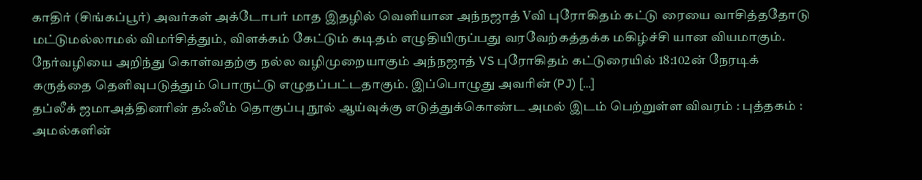காதிர் (சிங்கப்பூர்) அவர்கள் அக்டோபர் மாத இதழில் வெளியான அந்நஜாத் Vவி புரோகிதம் கட்டு ரையை வாசித்ததோடு மட்டுமல்லாமல் விமர்சித்தும், விளக்கம் கேட்டும் கடிதம் எழுதியிருப்பது வரவேற்கத்தக்க மகிழ்ச்சி யான வியமாகும். நேர்வழியை அறிந்து கொள்வதற்கு நல்ல வழிமுறையாகும் அந்நஜாத் VS புரோகிதம் கட்டுரையில் 18:102ன் நேரடிக் கருத்தை தெளிவுபடுத்தும் பொருட்டு எழுதப்பட்டதாகும். இப்பொழுது அவரின் (PJ) […]
தப்லீக் ஜமாஅத்தினரின் தஃலீம் தொகுப்பு நூல் ஆய்வுக்கு எடுத்துக்கொண்ட அமல் இடம் பெற்றுள்ள விவரம் : புத்தகம் : அமல்களின்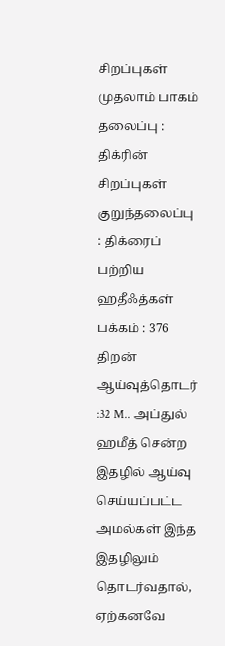சிறப்புகள் முதலாம் பாகம் தலைப்பு : திக்ரின் சிறப்புகள் குறுந்தலைப்பு : திக்ரைப் பற்றிய ஹதீஃத்கள் பக்கம் : 376 திறன் ஆய்வுத்தொடர் :32 M.. அப்துல் ஹமீத் சென்ற இதழில் ஆய்வு செய்யப்பட்ட அமல்கள் இந்த இதழிலும் தொடர்வதால், ஏற்கனவே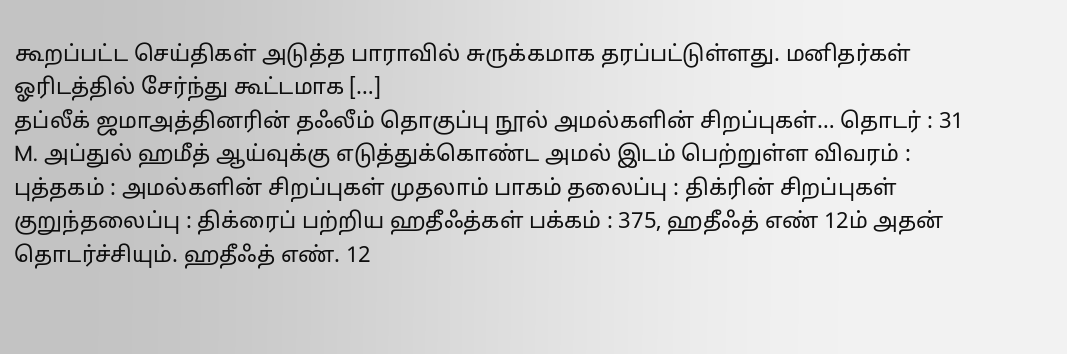கூறப்பட்ட செய்திகள் அடுத்த பாராவில் சுருக்கமாக தரப்பட்டுள்ளது. மனிதர்கள் ஓரிடத்தில் சேர்ந்து கூட்டமாக […]
தப்லீக் ஜமாஅத்தினரின் தஃலீம் தொகுப்பு நூல் அமல்களின் சிறப்புகள்… தொடர் : 31 M. அப்துல் ஹமீத் ஆய்வுக்கு எடுத்துக்கொண்ட அமல் இடம் பெற்றுள்ள விவரம் : புத்தகம் : அமல்களின் சிறப்புகள் முதலாம் பாகம் தலைப்பு : திக்ரின் சிறப்புகள் குறுந்தலைப்பு : திக்ரைப் பற்றிய ஹதீஃத்கள் பக்கம் : 375, ஹதீஃத் எண் 12ம் அதன் தொடர்ச்சியும். ஹதீஃத் எண். 12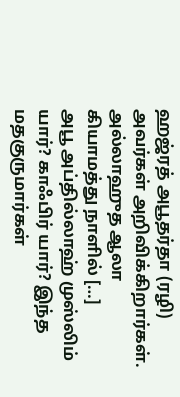ஹஜ்ரத் அபூதர்தா (ரழி) அவர்கள் அறிவிக்கிறார்கள். அல்லாஹுத ஆலா கியாமத்து நாளில் […]
அபூ அப்தில்லாஹ் முஸ்லிம் யார்? காஃபிர் யார்? இந்த மதகுருமார்கள்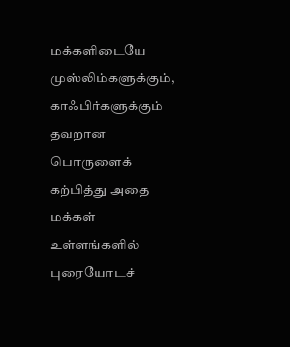மக்களிடையே முஸ்லிம்களுக்கும், காஃபிர்களுக்கும் தவறான பொருளைக் கற்பித்து அதை மக்கள் உள்ளங்களில் புரையோடச்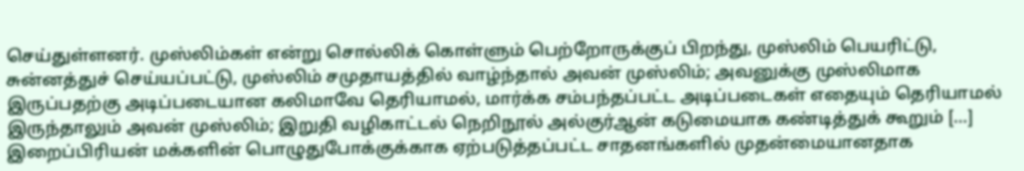செய்துள்ளனர். முஸ்லிம்கள் என்று சொல்லிக் கொள்ளும் பெற்றோருக்குப் பிறந்து, முஸ்லிம் பெயரிட்டு, சுன்னத்துச் செய்யப்பட்டு, முஸ்லிம் சமுதாயத்தில் வாழ்ந்தால் அவன் முஸ்லிம்; அவனுக்கு முஸ்லிமாக இருப்பதற்கு அடிப்படையான கலிமாவே தெரியாமல், மார்க்க சம்பந்தப்பட்ட அடிப்படைகள் எதையும் தெரியாமல் இருந்தாலும் அவன் முஸ்லிம்; இறுதி வழிகாட்டல் நெறிநூல் அல்குர்ஆன் கடுமையாக கண்டித்துக் கூறும் […]
இறைப்பிரியன் மக்களின் பொழுதுபோக்குக்காக ஏற்படுத்தப்பட்ட சாதனங்களில் முதன்மையானதாக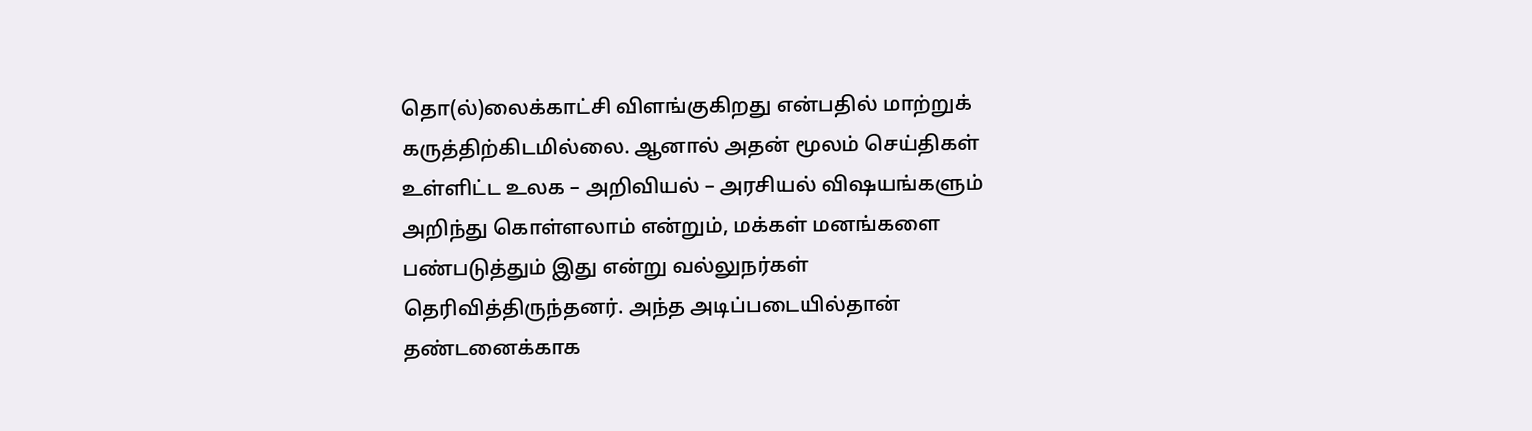தொ(ல்)லைக்காட்சி விளங்குகிறது என்பதில் மாற்றுக் கருத்திற்கிடமில்லை. ஆனால் அதன் மூலம் செய்திகள் உள்ளிட்ட உலக – அறிவியல் – அரசியல் விஷயங்களும் அறிந்து கொள்ளலாம் என்றும், மக்கள் மனங்களை பண்படுத்தும் இது என்று வல்லுநர்கள் தெரிவித்திருந்தனர். அந்த அடிப்படையில்தான் தண்டனைக்காக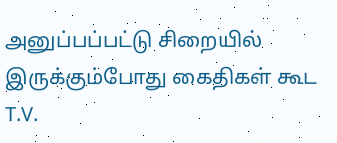அனுப்பப்பட்டு சிறையில் இருக்கும்போது கைதிகள் கூட T.V.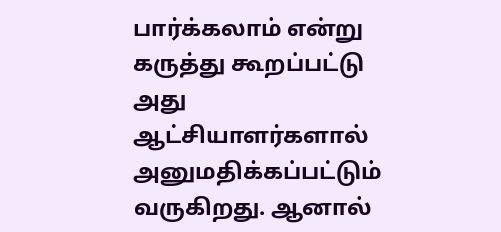பார்க்கலாம் என்று கருத்து கூறப்பட்டு அது ஆட்சியாளர்களால் அனுமதிக்கப்பட்டும் வருகிறது. ஆனால்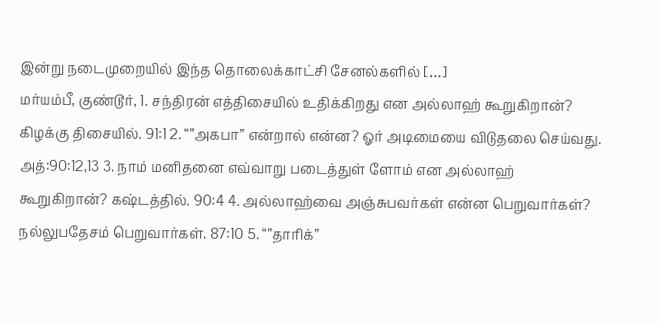இன்று நடைமுறையில் இந்த தொலைக்காட்சி சேனல்களில் […]
மர்யம்பீ, குண்டூர், 1. சந்திரன் எத்திசையில் உதிக்கிறது என அல்லாஹ் கூறுகிறான்? கிழக்கு திசையில். 91:1 2. “”அகபா” என்றால் என்ன? ஓர் அடிமையை விடுதலை செய்வது. அத்:90:12,13 3. நாம் மனிதனை எவ்வாறு படைத்துள் ளோம் என அல்லாஹ் கூறுகிறான்? கஷ்டத்தில். 90:4 4. அல்லாஹ்வை அஞ்சுபவர்கள் என்ன பெறுவார்கள்? நல்லுபதேசம் பெறுவார்கள். 87:10 5. “”தாரிக்”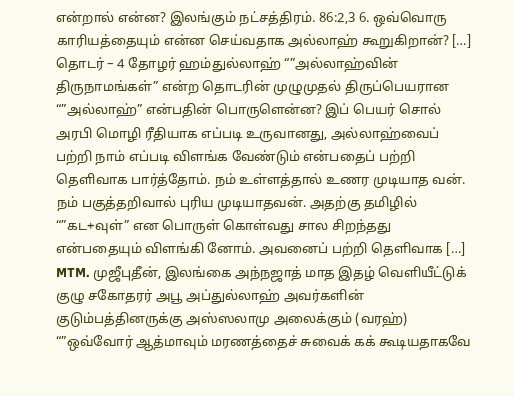என்றால் என்ன? இலங்கும் நட்சத்திரம். 86:2,3 6. ஒவ்வொரு காரியத்தையும் என்ன செய்வதாக அல்லாஹ் கூறுகிறான்? […]
தொடர் – 4 தோழர் ஹம்துல்லாஹ் “”அல்லாஹ்வின் திருநாமங்கள்” என்ற தொடரின் முழுமுதல் திருப்பெயரான “”அல்லாஹ்” என்பதின் பொருளென்ன? இப் பெயர் சொல் அரபி மொழி ரீதியாக எப்படி உருவானது, அல்லாஹ்வைப் பற்றி நாம் எப்படி விளங்க வேண்டும் என்பதைப் பற்றி தெளிவாக பார்த்தோம். நம் உள்ளத்தால் உணர முடியாத வன். நம் பகுத்தறிவால் புரிய முடியாதவன். அதற்கு தமிழில் “”கட+வுள்” என பொருள் கொள்வது சால சிறந்தது என்பதையும் விளங்கி னோம். அவனைப் பற்றி தெளிவாக […]
MTM. முஜீபுதீன், இலங்கை அந்நஜாத் மாத இதழ் வெளியீட்டுக் குழு சகோதரர் அபூ அப்துல்லாஹ் அவர்களின் குடும்பத்தினருக்கு அஸ்ஸலாமு அலைக்கும் (வரஹ்) “”ஒவ்வோர் ஆத்மாவும் மரணத்தைச் சுவைக் கக் கூடியதாகவே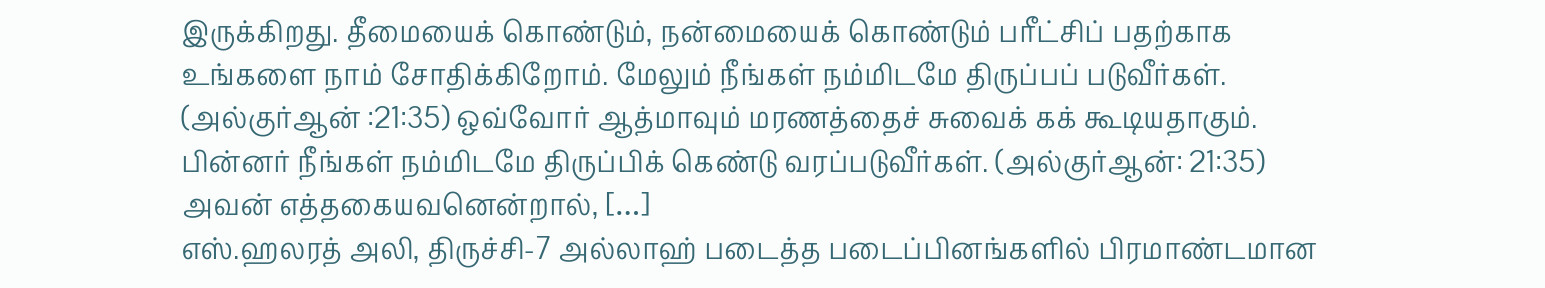இருக்கிறது. தீமையைக் கொண்டும், நன்மையைக் கொண்டும் பரீட்சிப் பதற்காக உங்களை நாம் சோதிக்கிறோம். மேலும் நீங்கள் நம்மிடமே திருப்பப் படுவீர்கள். (அல்குர்ஆன் :21:35) ஒவ்வோர் ஆத்மாவும் மரணத்தைச் சுவைக் கக் கூடியதாகும். பின்னர் நீங்கள் நம்மிடமே திருப்பிக் கெண்டு வரப்படுவீர்கள். (அல்குர்ஆன்: 21:35) அவன் எத்தகையவனென்றால், […]
எஸ்.ஹலரத் அலி, திருச்சி-7 அல்லாஹ் படைத்த படைப்பினங்களில் பிரமாண்டமான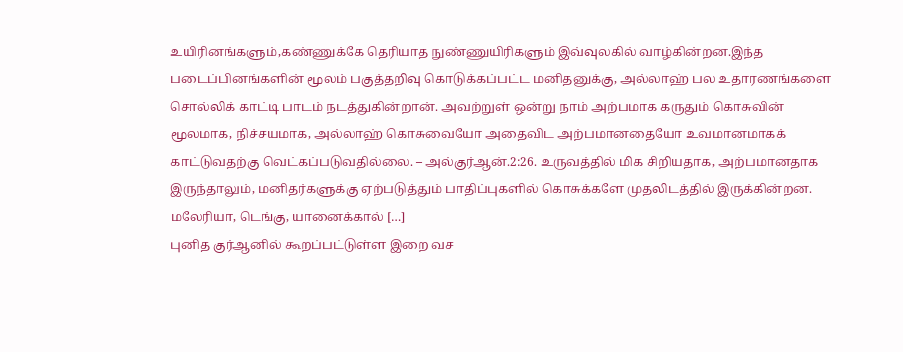உயிரினங்களும்,கண்ணுக்கே தெரியாத நுண்ணுயிரிகளும் இவ்வுலகில் வாழ்கின்றன.இந்த படைப்பினங்களின் மூலம் பகுத்தறிவு கொடுக்கப்பட்ட மனிதனுக்கு, அல்லாஹ் பல உதாரணங்களை சொல்லிக் காட்டி பாடம் நடத்துகின்றான். அவற்றுள் ஒன்று நாம் அற்பமாக கருதும் கொசுவின் மூலமாக, நிச்சயமாக, அல்லாஹ் கொசுவையோ அதைவிட அற்பமானதையோ உவமானமாகக் காட்டுவதற்கு வெட்கப்படுவதில்லை. – அல்குர்ஆன்.2:26. உருவத்தில் மிக சிறியதாக, அற்பமானதாக இருந்தாலும், மனிதர்களுக்கு ஏற்படுத்தும் பாதிப்புகளில் கொசுக்களே முதலிடத்தில் இருக்கின்றன. மலேரியா, டெங்கு, யானைக்கால் […]
புனித குர்ஆனில் கூறப்பட்டுள்ள இறை வச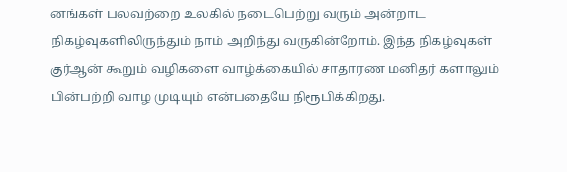னங்கள் பலவற்றை உலகில் நடைபெற்று வரும் அன்றாட நிகழ்வுகளிலிருந்தும் நாம் அறிந்து வருகின்றோம். இந்த நிகழ்வுகள் குர்ஆன் கூறும் வழிகளை வாழ்க்கையில் சாதாரண மனிதர் களாலும் பின்பற்றி வாழ முடியும் என்பதையே நிரூபிக்கிறது.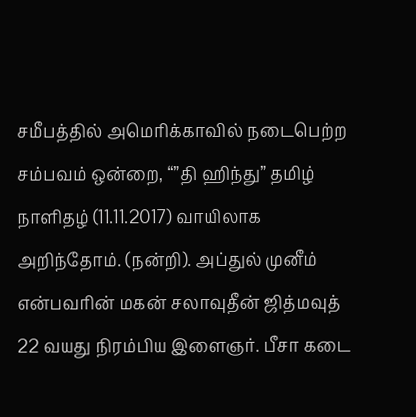சமீபத்தில் அமெரிக்காவில் நடைபெற்ற சம்பவம் ஒன்றை, “”தி ஹிந்து” தமிழ் நாளிதழ் (11.11.2017) வாயிலாக அறிந்தோம். (நன்றி). அப்துல் முனீம் என்பவரின் மகன் சலாவுதீன் ஜித்மவுத் 22 வயது நிரம்பிய இளைஞர். பீசா கடை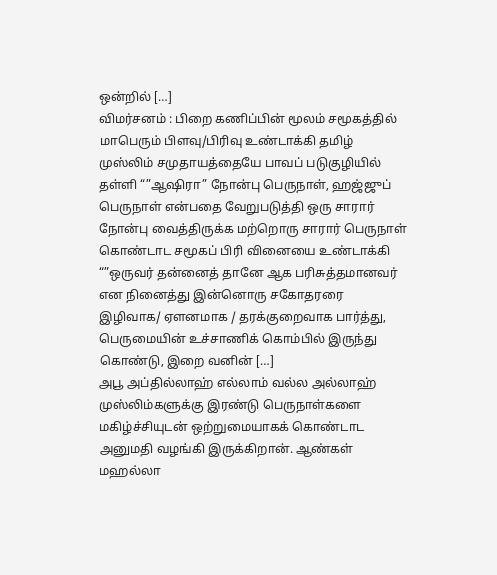ஒன்றில் […]
விமர்சனம் : பிறை கணிப்பின் மூலம் சமூகத்தில் மாபெரும் பிளவு/பிரிவு உண்டாக்கி தமிழ் முஸ்லிம் சமுதாயத்தையே பாவப் படுகுழியில் தள்ளி “”ஆஷிரா” நோன்பு பெருநாள், ஹஜ்ஜுப் பெருநாள் என்பதை வேறுபடுத்தி ஒரு சாரார் நோன்பு வைத்திருக்க மற்றொரு சாரார் பெருநாள் கொண்டாட சமூகப் பிரி வினையை உண்டாக்கி “”ஒருவர் தன்னைத் தானே ஆக பரிசுத்தமானவர் என நினைத்து இன்னொரு சகோதரரை இழிவாக/ ஏளனமாக / தரக்குறைவாக பார்த்து, பெருமையின் உச்சாணிக் கொம்பில் இருந்து கொண்டு, இறை வனின் […]
அபூ அப்தில்லாஹ் எல்லாம் வல்ல அல்லாஹ் முஸ்லிம்களுக்கு இரண்டு பெருநாள்களை மகிழ்ச்சியுடன் ஒற்றுமையாகக் கொண்டாட அனுமதி வழங்கி இருக்கிறான். ஆண்கள் மஹல்லா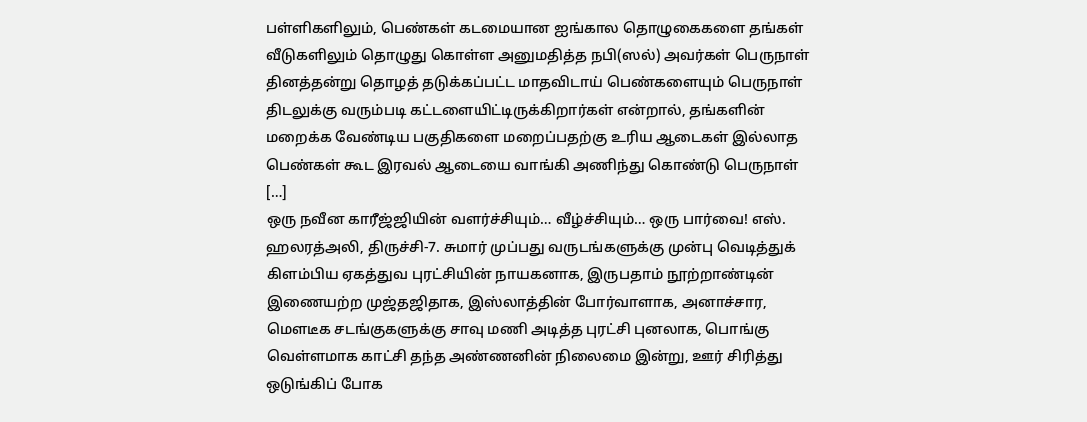பள்ளிகளிலும், பெண்கள் கடமையான ஐங்கால தொழுகைகளை தங்கள் வீடுகளிலும் தொழுது கொள்ள அனுமதித்த நபி(ஸல்) அவர்கள் பெருநாள் தினத்தன்று தொழத் தடுக்கப்பட்ட மாதவிடாய் பெண்களையும் பெருநாள் திடலுக்கு வரும்படி கட்டளையிட்டிருக்கிறார்கள் என்றால், தங்களின் மறைக்க வேண்டிய பகுதிகளை மறைப்பதற்கு உரிய ஆடைகள் இல்லாத பெண்கள் கூட இரவல் ஆடையை வாங்கி அணிந்து கொண்டு பெருநாள் […]
ஒரு நவீன காரீஜ்ஜியின் வளர்ச்சியும்… வீழ்ச்சியும்… ஒரு பார்வை! எஸ். ஹலரத்அலி, திருச்சி-7. சுமார் முப்பது வருடங்களுக்கு முன்பு வெடித்துக் கிளம்பிய ஏகத்துவ புரட்சியின் நாயகனாக, இருபதாம் நூற்றாண்டின் இணையற்ற முஜ்தஜிதாக, இஸ்லாத்தின் போர்வாளாக, அனாச்சார, மெளடீக சடங்குகளுக்கு சாவு மணி அடித்த புரட்சி புனலாக, பொங்கு வெள்ளமாக காட்சி தந்த அண்ணனின் நிலைமை இன்று, ஊர் சிரித்து ஒடுங்கிப் போக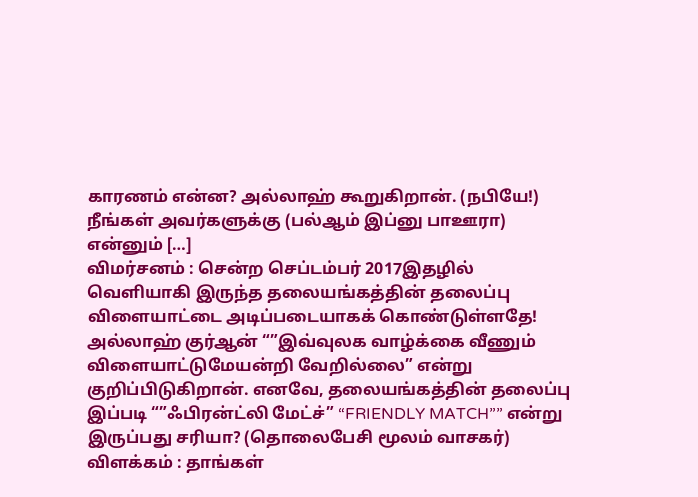காரணம் என்ன? அல்லாஹ் கூறுகிறான். (நபியே!) நீங்கள் அவர்களுக்கு (பல்ஆம் இப்னு பாஊரா) என்னும் […]
விமர்சனம் : சென்ற செப்டம்பர் 2017இதழில் வெளியாகி இருந்த தலையங்கத்தின் தலைப்பு விளையாட்டை அடிப்படையாகக் கொண்டுள்ளதே! அல்லாஹ் குர்ஆன் “”இவ்வுலக வாழ்க்கை வீணும் விளையாட்டுமேயன்றி வேறில்லை” என்று குறிப்பிடுகிறான். எனவே, தலையங்கத்தின் தலைப்பு இப்படி “”ஃபிரன்ட்லி மேட்ச்” “FRIENDLY MATCH”” என்று இருப்பது சரியா? (தொலைபேசி மூலம் வாசகர்) விளக்கம் : தாங்கள்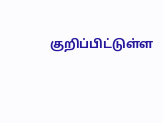குறிப்பிட்டுள்ள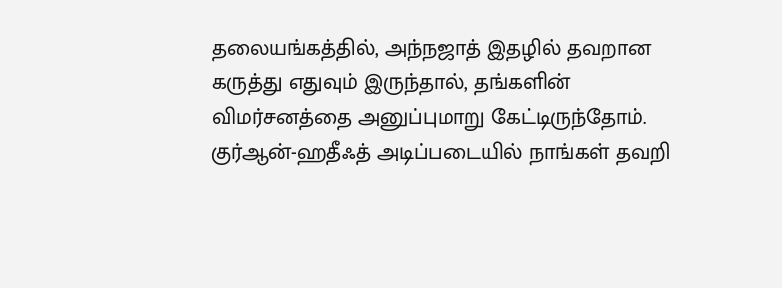தலையங்கத்தில், அந்நஜாத் இதழில் தவறான கருத்து எதுவும் இருந்தால், தங்களின் விமர்சனத்தை அனுப்புமாறு கேட்டிருந்தோம். குர்ஆன்-ஹதீஃத் அடிப்படையில் நாங்கள் தவறி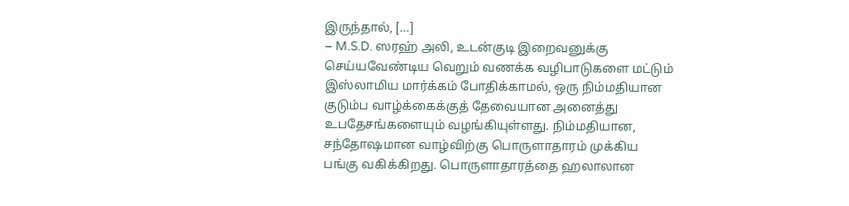இருந்தால், […]
– M.S.D. ஸரஹ் அலி, உடன்குடி இறைவனுக்கு செய்யவேண்டிய வெறும் வணக்க வழிபாடுகளை மட்டும் இஸ்லாமிய மார்க்கம் போதிக்காமல், ஒரு நிம்மதியான குடும்ப வாழ்க்கைக்குத் தேவையான அனைத்து உபதேசங்களையும் வழங்கியுள்ளது. நிம்மதியான, சந்தோஷமான வாழ்விற்கு பொருளாதாரம் முக்கிய பங்கு வகிக்கிறது. பொருளாதாரத்தை ஹலாலான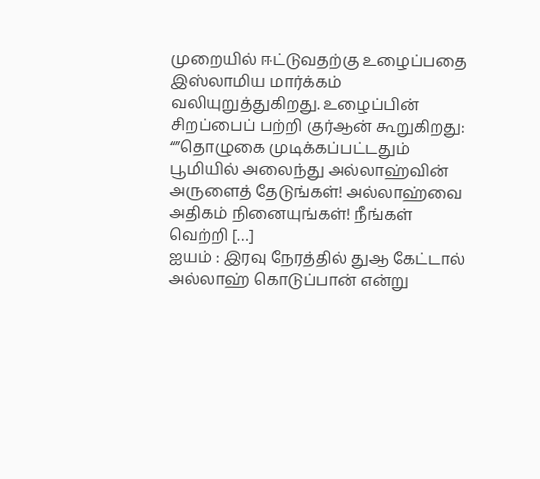முறையில் ஈட்டுவதற்கு உழைப்பதை இஸ்லாமிய மார்க்கம் வலியுறுத்துகிறது. உழைப்பின் சிறப்பைப் பற்றி குர்ஆன் கூறுகிறது: “”தொழுகை முடிக்கப்பட்டதும் பூமியில் அலைந்து அல்லாஹ்வின் அருளைத் தேடுங்கள்! அல்லாஹ்வை அதிகம் நினையுங்கள்! நீங்கள் வெற்றி […]
ஐயம் : இரவு நேரத்தில் துஆ கேட்டால் அல்லாஹ் கொடுப்பான் என்று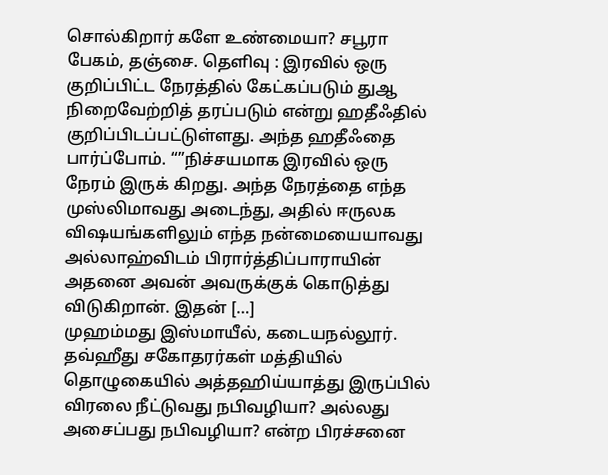சொல்கிறார் களே உண்மையா? சபூரா பேகம், தஞ்சை. தெளிவு : இரவில் ஒரு குறிப்பிட்ட நேரத்தில் கேட்கப்படும் துஆ நிறைவேற்றித் தரப்படும் என்று ஹதீஃதில் குறிப்பிடப்பட்டுள்ளது. அந்த ஹதீஃதை பார்ப்போம். “”நிச்சயமாக இரவில் ஒரு நேரம் இருக் கிறது. அந்த நேரத்தை எந்த முஸ்லிமாவது அடைந்து, அதில் ஈருலக விஷயங்களிலும் எந்த நன்மையையாவது அல்லாஹ்விடம் பிரார்த்திப்பாராயின் அதனை அவன் அவருக்குக் கொடுத்து விடுகிறான். இதன் […]
முஹம்மது இஸ்மாயீல், கடையநல்லூர். தவ்ஹீது சகோதரர்கள் மத்தியில் தொழுகையில் அத்தஹிய்யாத்து இருப்பில் விரலை நீட்டுவது நபிவழியா? அல்லது அசைப்பது நபிவழியா? என்ற பிரச்சனை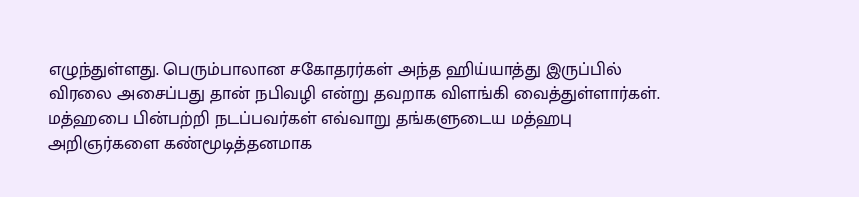எழுந்துள்ளது. பெரும்பாலான சகோதரர்கள் அந்த ஹிய்யாத்து இருப்பில் விரலை அசைப்பது தான் நபிவழி என்று தவறாக விளங்கி வைத்துள்ளார்கள். மத்ஹபை பின்பற்றி நடப்பவர்கள் எவ்வாறு தங்களுடைய மத்ஹபு அறிஞர்களை கண்மூடித்தனமாக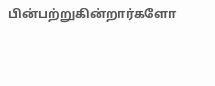பின்பற்றுகின்றார்களோ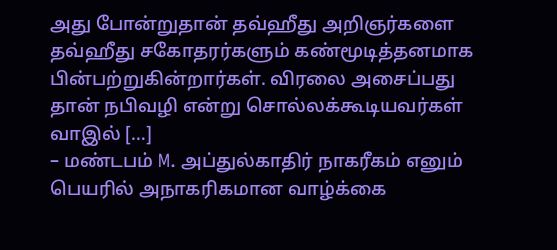அது போன்றுதான் தவ்ஹீது அறிஞர்களை தவ்ஹீது சகோதரர்களும் கண்மூடித்தனமாக பின்பற்றுகின்றார்கள். விரலை அசைப்பது தான் நபிவழி என்று சொல்லக்கூடியவர்கள் வாஇல் […]
– மண்டபம் M. அப்துல்காதிர் நாகரீகம் எனும் பெயரில் அநாகரிகமான வாழ்க்கை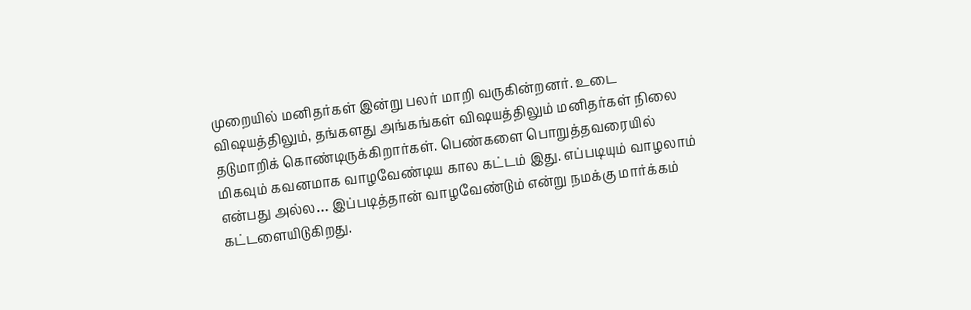முறையில் மனிதர்கள் இன்று பலர் மாறி வருகின்றனர். உடை விஷயத்திலும், தங்களது அங்கங்கள் விஷயத்திலும் மனிதர்கள் நிலை தடுமாறிக் கொண்டிருக்கிறார்கள். பெண்களை பொறுத்தவரையில் மிகவும் கவனமாக வாழவேண்டிய கால கட்டம் இது. எப்படியும் வாழலாம் என்பது அல்ல… இப்படித்தான் வாழவேண்டும் என்று நமக்கு மார்க்கம் கட்டளையிடுகிறது.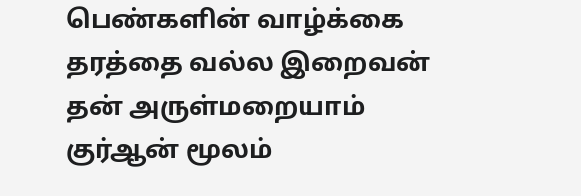பெண்களின் வாழ்க்கை தரத்தை வல்ல இறைவன் தன் அருள்மறையாம் குர்ஆன் மூலம்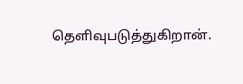தெளிவுபடுத்துகிறான்.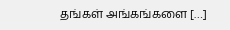தங்கள் அங்கங்களை […]